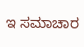ಇ ಸಮಾಚಾರ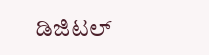ಡಿಜಿಟಲ್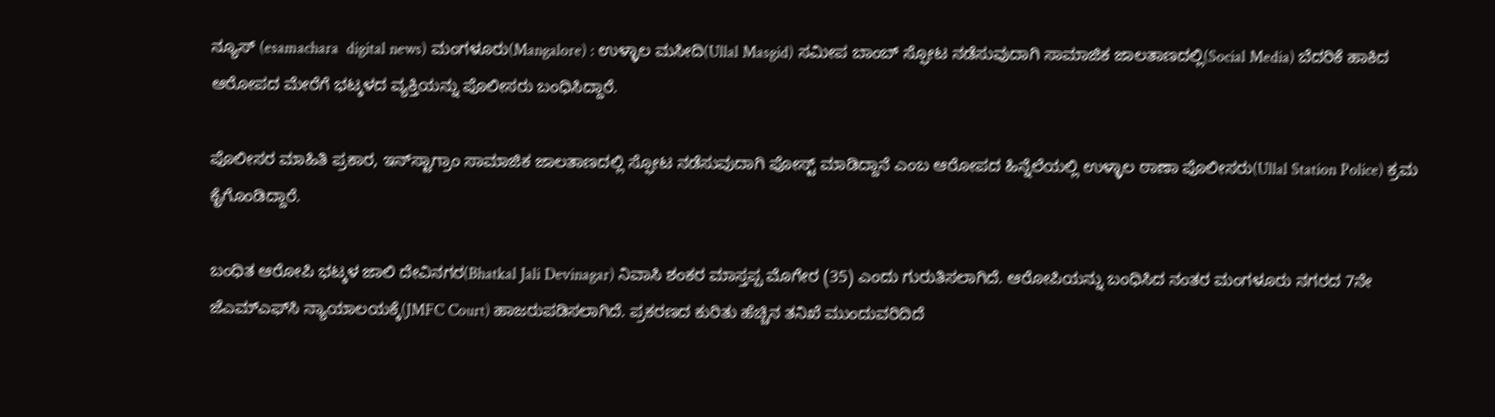ನ್ಯೂಸ್ (esamachara  digital news) ಮಂಗಳೂರು(Mangalore) : ಉಳ್ಳಾಲ ಮಸೀದಿ(Ullal Masgid) ಸಮೀಪ ಬಾಂಬ್ ಸ್ಫೋಟ ನಡೆಸುವುದಾಗಿ ಸಾಮಾಜಿಕ ಜಾಲತಾಣದಲ್ಲಿ(Social Media) ಬೆದರಿಕೆ ಹಾಕಿದ ಆರೋಪದ ಮೇರೆಗೆ ಭಟ್ಕಳದ ವ್ಯಕ್ತಿಯನ್ನು ಪೊಲೀಸರು ಬಂಧಿಸಿದ್ದಾರೆ.

ಪೊಲೀಸರ ಮಾಹಿತಿ ಪ್ರಕಾರ, ಇನ್‌ಸ್ಟಾಗ್ರಾಂ ಸಾಮಾಜಿಕ ಜಾಲತಾಣದಲ್ಲಿ ಸ್ಫೋಟ ನಡೆಸುವುದಾಗಿ ಪೋಸ್ಟ್ ಮಾಡಿದ್ದಾನೆ ಎಂಬ ಆರೋಪದ ಹಿನ್ನೆಲೆಯಲ್ಲಿ ಉಳ್ಳಾಲ ಠಾಣಾ ಪೊಲೀಸರು(Ullal Station Police) ಕ್ರಮ ಕೈಗೊಂಡಿದ್ದಾರೆ.

ಬಂಧಿತ ಆರೋಪಿ ಭಟ್ಕಳ ಜಾಲಿ ದೇವಿನಗರ(Bhatkal Jali Devinagar) ನಿವಾಸಿ ಶಂಕರ ಮಾಸ್ತಪ್ಪ ಮೊಗೇರ (35) ಎಂದು ಗುರುತಿಸಲಾಗಿದೆ. ಆರೋಪಿಯನ್ನು ಬಂಧಿಸಿದ ನಂತರ ಮಂಗಳೂರು ನಗರದ 7ನೇ ಜೆಎಮ್‌ಎಫ್‌ಸಿ ನ್ಯಾಯಾಲಯಕ್ಕೆ(JMFC Court) ಹಾಜರುಪಡಿಸಲಾಗಿದೆ. ಪ್ರಕರಣದ ಕುರಿತು ಹೆಚ್ಚಿನ ತನಿಖೆ ಮುಂದುವರಿದಿದೆ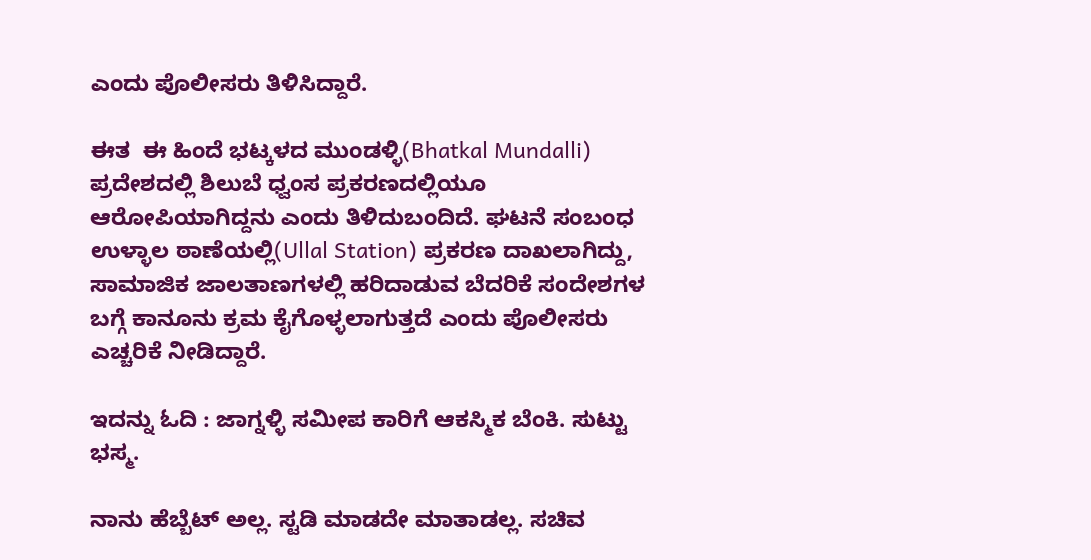ಎಂದು ಪೊಲೀಸರು ತಿಳಿಸಿದ್ದಾರೆ.

ಈತ  ಈ ಹಿಂದೆ ಭಟ್ಕಳದ ಮುಂಡಳ್ಳಿ(Bhatkal Mundalli) ಪ್ರದೇಶದಲ್ಲಿ ಶಿಲುಬೆ ಧ್ವಂಸ ಪ್ರಕರಣದಲ್ಲಿಯೂ ಆರೋಪಿಯಾಗಿದ್ದನು ಎಂದು ತಿಳಿದುಬಂದಿದೆ. ಘಟನೆ ಸಂಬಂಧ ಉಳ್ಳಾಲ ಠಾಣೆಯಲ್ಲಿ(Ullal Station) ಪ್ರಕರಣ ದಾಖಲಾಗಿದ್ದು, ಸಾಮಾಜಿಕ ಜಾಲತಾಣಗಳಲ್ಲಿ ಹರಿದಾಡುವ ಬೆದರಿಕೆ ಸಂದೇಶಗಳ ಬಗ್ಗೆ ಕಾನೂನು ಕ್ರಮ ಕೈಗೊಳ್ಳಲಾಗುತ್ತದೆ ಎಂದು ಪೊಲೀಸರು ಎಚ್ಚರಿಕೆ ನೀಡಿದ್ದಾರೆ.

ಇದನ್ನು ಓದಿ : ಜಾಗ್ನಳ್ಳಿ ಸಮೀಪ ಕಾರಿಗೆ ಆಕಸ್ಮಿಕ ಬೆಂಕಿ. ಸುಟ್ಟು‌ ಭಸ್ಮ.

ನಾನು ಹೆಬ್ಬೆಟ್ ಅಲ್ಲ. ಸ್ಟಡಿ ಮಾಡದೇ ಮಾತಾಡಲ್ಲ. ಸಚಿವ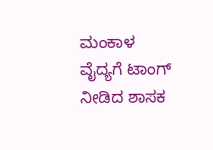ಮಂಕಾಳ ವೈದ್ಯಗೆ ಟಾಂಗ್ ನೀಡಿದ ಶಾಸಕ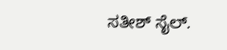ಸತೀಶ್ ಸೈಲ್.